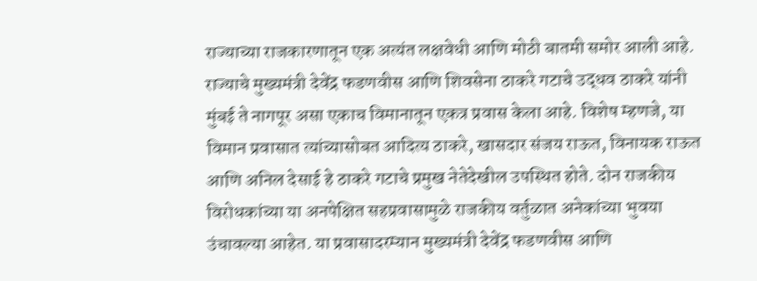राज्याच्या राजकारणातून एक अत्यंत लक्षवेधी आणि मोठी बातमी समोर आली आहे. राज्याचे मुख्यमंत्री देवेंद्र फडणवीस आणि शिवसेना ठाकरे गटाचे उद्धव ठाकरे यांनी मुंबई ते नागपूर असा एकाच विमानातून एकत्र प्रवास केला आहे. विशेष म्हणजे, या विमान प्रवासात त्यांच्यासोबत आदित्य ठाकरे, खासदार संजय राऊत, विनायक राऊत आणि अनिल देसाई हे ठाकरे गटाचे प्रमुख नेतेदेखील उपस्थित होते. दोन राजकीय विरोधकांच्या या अनपेक्षित सहप्रवासामुळे राजकीय वर्तुळात अनेकांच्या भुवया उंचावल्या आहेत. या प्रवासादरम्यान मुख्यमंत्री देवेंद्र फडणवीस आणि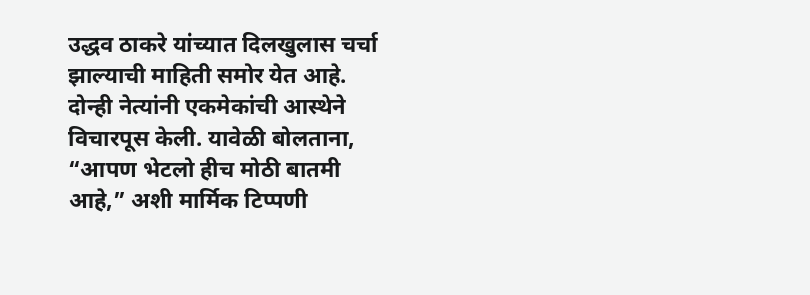उद्धव ठाकरे यांच्यात दिलखुलास चर्चा झाल्याची माहिती समोर येत आहे. दोन्ही नेत्यांनी एकमेकांची आस्थेने विचारपूस केली. यावेळी बोलताना, “आपण भेटलो हीच मोठी बातमी आहे,” अशी मार्मिक टिप्पणी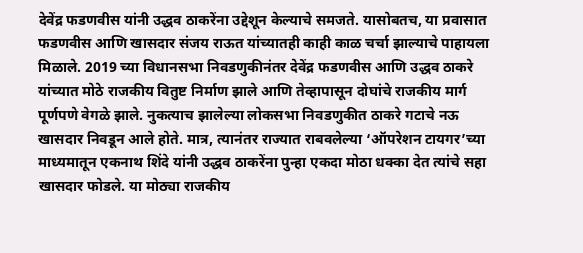देवेंद्र फडणवीस यांनी उद्धव ठाकरेंना उद्देशून केल्याचे समजते. यासोबतच, या प्रवासात फडणवीस आणि खासदार संजय राऊत यांच्यातही काही काळ चर्चा झाल्याचे पाहायला मिळाले. 2019 च्या विधानसभा निवडणुकीनंतर देवेंद्र फडणवीस आणि उद्धव ठाकरे यांच्यात मोठे राजकीय वितुष्ट निर्माण झाले आणि तेव्हापासून दोघांचे राजकीय मार्ग पूर्णपणे वेगळे झाले. नुकत्याच झालेल्या लोकसभा निवडणुकीत ठाकरे गटाचे नऊ खासदार निवडून आले होते. मात्र, त्यानंतर राज्यात राबवलेल्या ‘ऑपरेशन टायगर’च्या माध्यमातून एकनाथ शिंदे यांनी उद्धव ठाकरेंना पुन्हा एकदा मोठा धक्का देत त्यांचे सहा खासदार फोडले. या मोठ्या राजकीय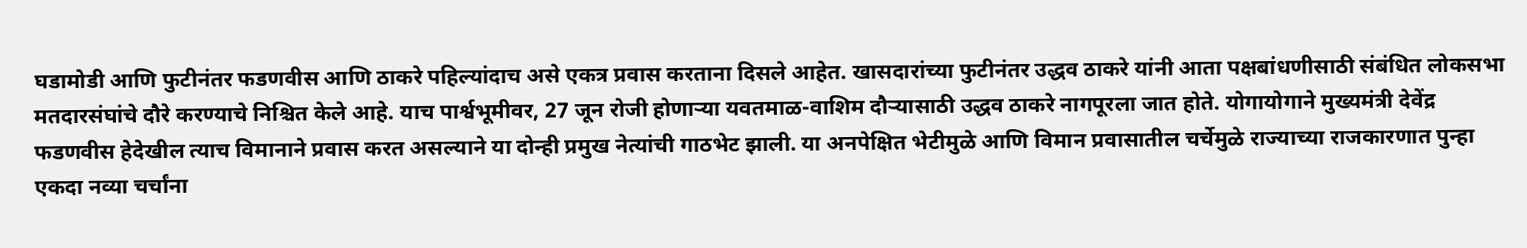घडामोडी आणि फुटीनंतर फडणवीस आणि ठाकरे पहिल्यांदाच असे एकत्र प्रवास करताना दिसले आहेत. खासदारांच्या फुटीनंतर उद्धव ठाकरे यांनी आता पक्षबांधणीसाठी संबंधित लोकसभा मतदारसंघांचे दौरे करण्याचे निश्चित केले आहे. याच पार्श्वभूमीवर, 27 जून रोजी होणाऱ्या यवतमाळ-वाशिम दौऱ्यासाठी उद्धव ठाकरे नागपूरला जात होते. योगायोगाने मुख्यमंत्री देवेंद्र फडणवीस हेदेखील त्याच विमानाने प्रवास करत असल्याने या दोन्ही प्रमुख नेत्यांची गाठभेट झाली. या अनपेक्षित भेटीमुळे आणि विमान प्रवासातील चर्चेमुळे राज्याच्या राजकारणात पुन्हा एकदा नव्या चर्चांना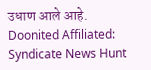उधाण आले आहे.
Doonited Affiliated: Syndicate News Hunt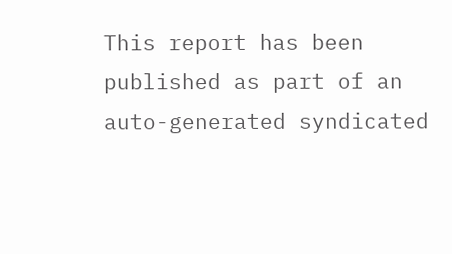This report has been published as part of an auto-generated syndicated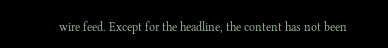wire feed. Except for the headline, the content has not been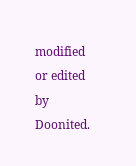modified or edited by Doonited.